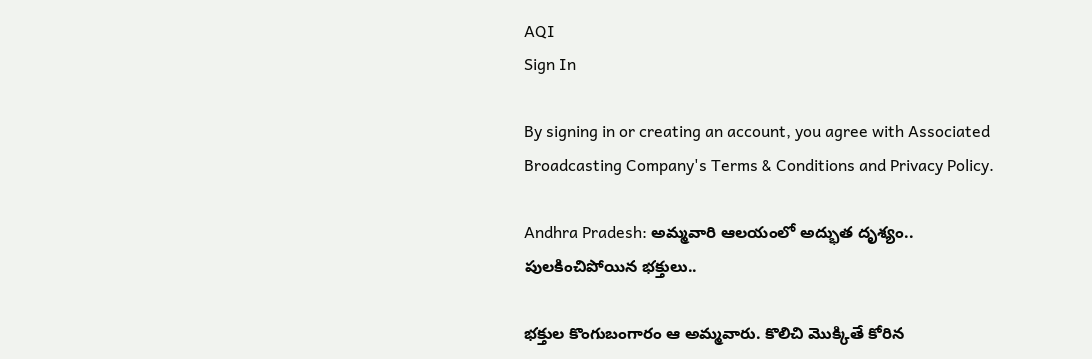AQI
Sign In

By signing in or creating an account, you agree with Associated Broadcasting Company's Terms & Conditions and Privacy Policy.

Andhra Pradesh: అమ్మవారి ఆలయంలో అద్భుత దృశ్యం.. పులకించిపోయిన భక్తులు..

భక్తుల కొంగుబంగారం ఆ అమ్మవారు. కొలిచి మొక్కితే కోరిన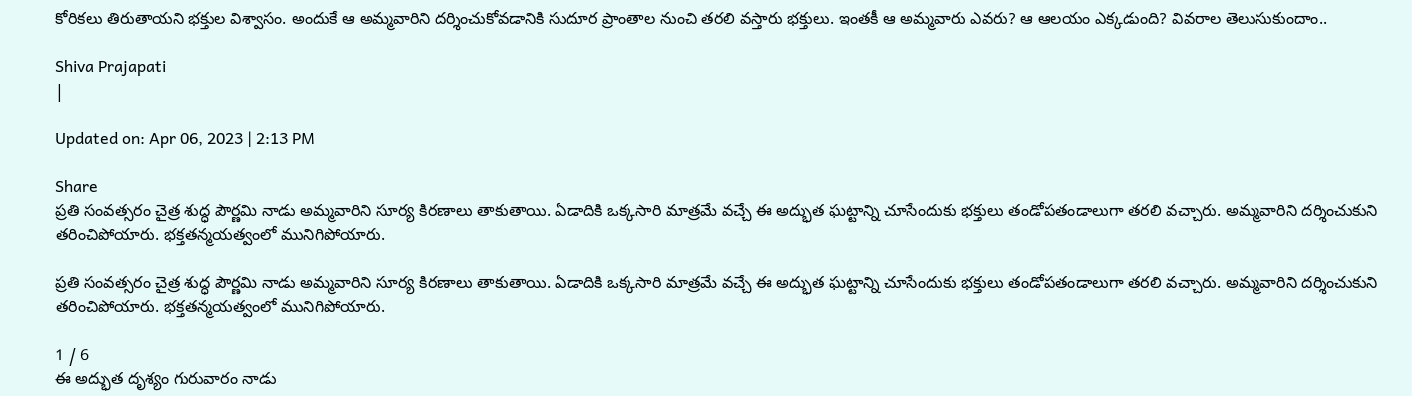కోరికలు తిరుతాయని భక్తుల విశ్వాసం. అందుకే ఆ అమ్మవారిని దర్శించుకోవడానికి సుదూర ప్రాంతాల నుంచి తరలి వస్తారు భక్తులు. ఇంతకీ ఆ అమ్మవారు ఎవరు? ఆ ఆలయం ఎక్కడుంది? వివరాల తెలుసుకుందాం..

Shiva Prajapati
|

Updated on: Apr 06, 2023 | 2:13 PM

Share
ప్రతి సంవత్సరం చైత్ర శుద్ధ పౌర్ణమి నాడు అమ్మవారిని సూర్య కిరణాలు తాకుతాయి. ఏడాదికి ఒక్కసారి మాత్రమే వచ్చే ఈ అద్భుత ఘట్టాన్ని చూసేందుకు భక్తులు తండోపతండాలుగా తరలి వచ్చారు. అమ్మవారిని దర్శించుకుని తరించిపోయారు. భక్తతన్మయత్వంలో మునిగిపోయారు.

ప్రతి సంవత్సరం చైత్ర శుద్ధ పౌర్ణమి నాడు అమ్మవారిని సూర్య కిరణాలు తాకుతాయి. ఏడాదికి ఒక్కసారి మాత్రమే వచ్చే ఈ అద్భుత ఘట్టాన్ని చూసేందుకు భక్తులు తండోపతండాలుగా తరలి వచ్చారు. అమ్మవారిని దర్శించుకుని తరించిపోయారు. భక్తతన్మయత్వంలో మునిగిపోయారు.

1 / 6
ఈ అద్భుత దృశ్యం గురువారం నాడు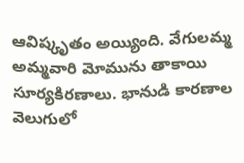ఆవిష్కృతం అయ్యింది. వేగులమ్మ అమ్మవారి మోమును తాకాయి సూర్యకిరణాలు. భానుడి కారణాల వెలుగులో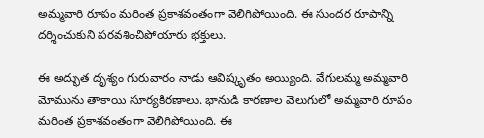అమ్మవారి రూపం మరింత ప్రకాశవంతంగా వెలిగిపోయింది. ఈ సుందర రూపాన్ని దర్శించుకుని పరవశించిపోయారు భక్తులు.

ఈ అద్భుత దృశ్యం గురువారం నాడు ఆవిష్కృతం అయ్యింది. వేగులమ్మ అమ్మవారి మోమును తాకాయి సూర్యకిరణాలు. భానుడి కారణాల వెలుగులో అమ్మవారి రూపం మరింత ప్రకాశవంతంగా వెలిగిపోయింది. ఈ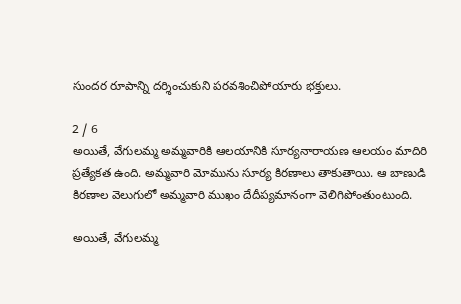సుందర రూపాన్ని దర్శించుకుని పరవశించిపోయారు భక్తులు.

2 / 6
అయితే, వేగులమ్మ అమ్మవారికి ఆలయానికి సూర్యనారాయణ ఆలయం మాదిరి ప్రత్యేకత ఉంది. అమ్మవారి మోమును సూర్య కిరణాలు తాకుతాయి. ఆ బాణుడి కిరణాల వెలుగులో అమ్మవారి ముఖం దేదీప్యమానంగా వెలిగిపోంతుంటుంది.

అయితే, వేగులమ్మ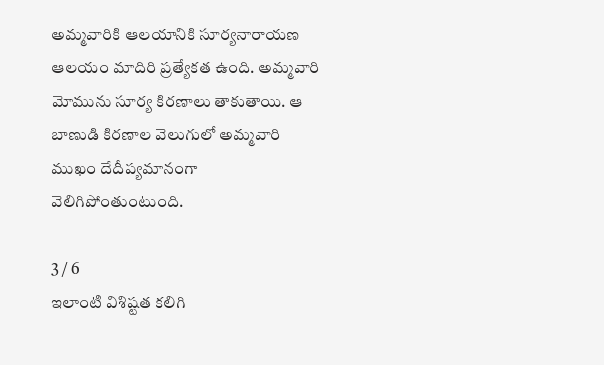అమ్మవారికి ఆలయానికి సూర్యనారాయణ ఆలయం మాదిరి ప్రత్యేకత ఉంది. అమ్మవారి మోమును సూర్య కిరణాలు తాకుతాయి. ఆ బాణుడి కిరణాల వెలుగులో అమ్మవారి ముఖం దేదీప్యమానంగా వెలిగిపోంతుంటుంది.

3 / 6
ఇలాంటి విశిష్టత కలిగి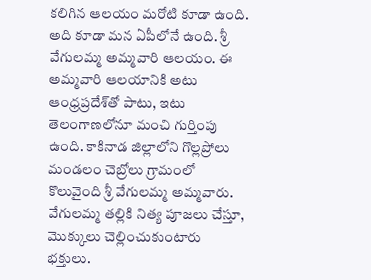కలిగిన ఆలయం మరోటి కూడా ఉంది. అది కూడా మన ఏపీలోనే ఉంది. శ్రీ వేగులమ్మ అమ్మవారి ఆలయం. ఈ అమ్మవారి ఆలయానికి అటు ఆంధ్రప్రదేశ్‌తో పాటు, ఇటు తెలంగాణలోనూ మంచి గుర్తింపు ఉంది. కాకినాడ జిల్లాలోని గొల్లప్రోలు మండలం చెబ్రోలు గ్రామంలో కొలువైంది శ్రీ వేగులమ్మ అమ్మవారు. వేగులమ్మ తల్లికి నిత్య పూజలు చేస్తూ, మొక్కులు చెల్లించుకుంటారు భక్తులు.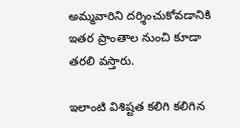అమ్మవారిని దర్శించుకోవడానికి ఇతర ప్రాంతాల నుంచి కూడా తరలి వస్తారు.

ఇలాంటి విశిష్టత కలిగి కలిగిన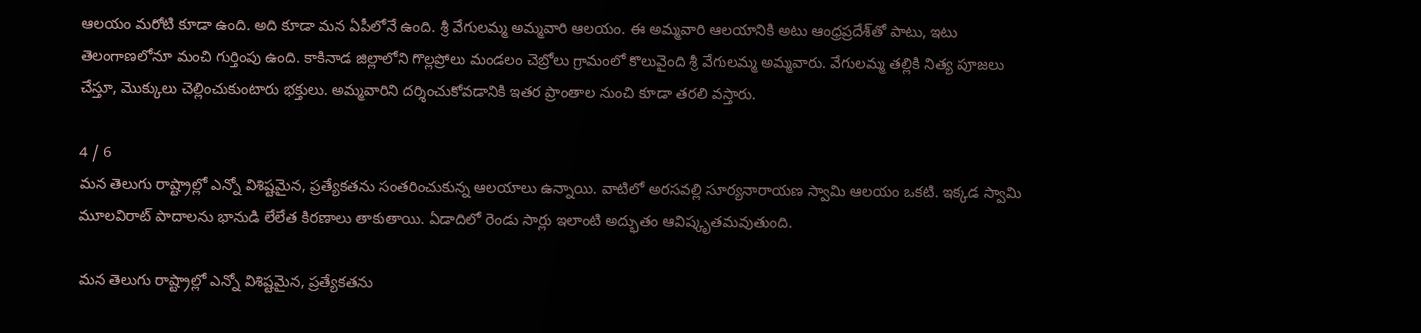ఆలయం మరోటి కూడా ఉంది. అది కూడా మన ఏపీలోనే ఉంది. శ్రీ వేగులమ్మ అమ్మవారి ఆలయం. ఈ అమ్మవారి ఆలయానికి అటు ఆంధ్రప్రదేశ్‌తో పాటు, ఇటు తెలంగాణలోనూ మంచి గుర్తింపు ఉంది. కాకినాడ జిల్లాలోని గొల్లప్రోలు మండలం చెబ్రోలు గ్రామంలో కొలువైంది శ్రీ వేగులమ్మ అమ్మవారు. వేగులమ్మ తల్లికి నిత్య పూజలు చేస్తూ, మొక్కులు చెల్లించుకుంటారు భక్తులు. అమ్మవారిని దర్శించుకోవడానికి ఇతర ప్రాంతాల నుంచి కూడా తరలి వస్తారు.

4 / 6
మన తెలుగు రాష్ట్రాల్లో ఎన్నో విశిష్టమైన, ప్రత్యేకతను సంతరించుకున్న ఆలయాలు ఉన్నాయి. వాటిలో అరసవల్లి సూర్యనారాయణ స్వామి ఆలయం ఒకటి. ఇక్కడ స్వామి మూలవిరాట్‌ పాదాలను భానుడి లేలేత కిరణాలు తాకుతాయి. ఏడాదిలో రెండు సార్లు ఇలాంటి అద్భుతం ఆవిష్కృతమవుతుంది.

మన తెలుగు రాష్ట్రాల్లో ఎన్నో విశిష్టమైన, ప్రత్యేకతను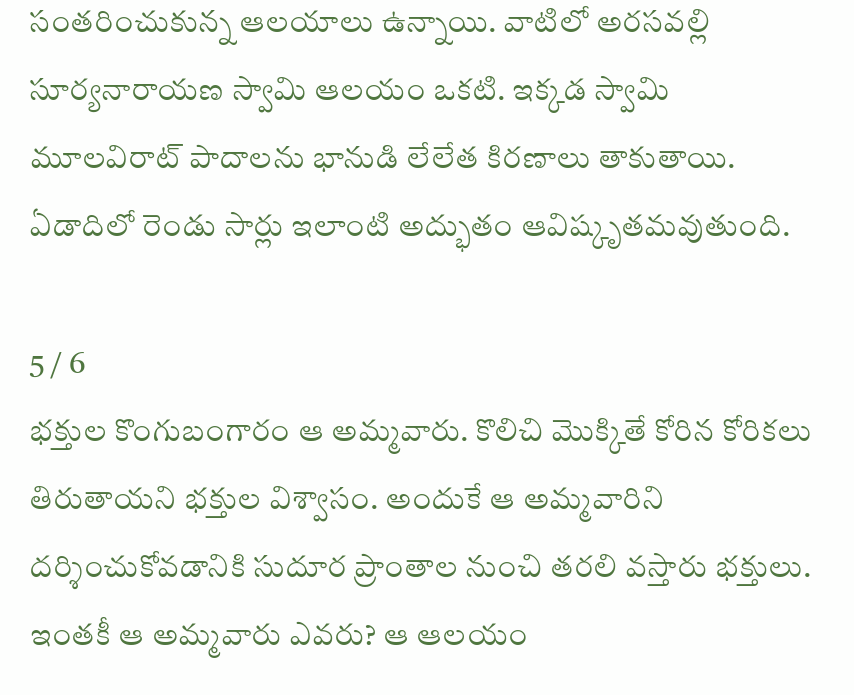సంతరించుకున్న ఆలయాలు ఉన్నాయి. వాటిలో అరసవల్లి సూర్యనారాయణ స్వామి ఆలయం ఒకటి. ఇక్కడ స్వామి మూలవిరాట్‌ పాదాలను భానుడి లేలేత కిరణాలు తాకుతాయి. ఏడాదిలో రెండు సార్లు ఇలాంటి అద్భుతం ఆవిష్కృతమవుతుంది.

5 / 6
భక్తుల కొంగుబంగారం ఆ అమ్మవారు. కొలిచి మొక్కితే కోరిన కోరికలు తిరుతాయని భక్తుల విశ్వాసం. అందుకే ఆ అమ్మవారిని దర్శించుకోవడానికి సుదూర ప్రాంతాల నుంచి తరలి వస్తారు భక్తులు. ఇంతకీ ఆ అమ్మవారు ఎవరు? ఆ ఆలయం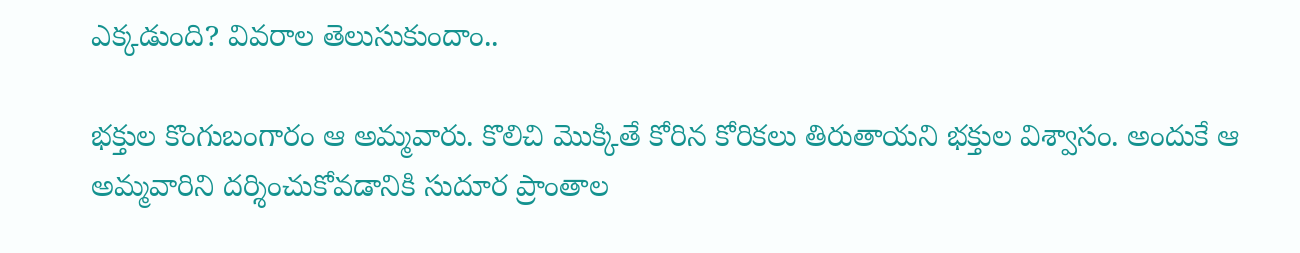ఎక్కడుంది? వివరాల తెలుసుకుందాం..

భక్తుల కొంగుబంగారం ఆ అమ్మవారు. కొలిచి మొక్కితే కోరిన కోరికలు తిరుతాయని భక్తుల విశ్వాసం. అందుకే ఆ అమ్మవారిని దర్శించుకోవడానికి సుదూర ప్రాంతాల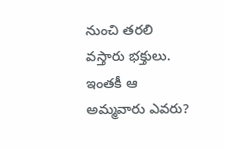నుంచి తరలి వస్తారు భక్తులు. ఇంతకీ ఆ అమ్మవారు ఎవరు?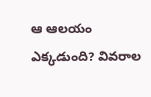ఆ ఆలయం ఎక్కడుంది? వివరాల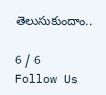తెలుసుకుందాం..

6 / 6
Follow Us